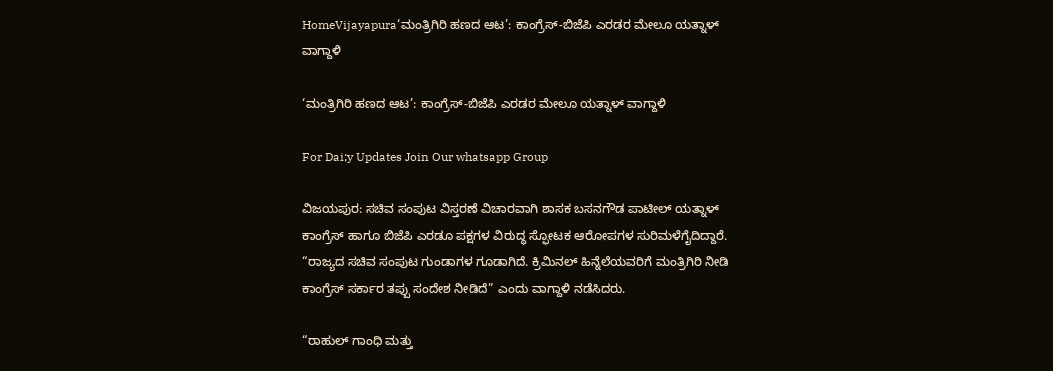HomeVijayapura‘ಮಂತ್ರಿಗಿರಿ ಹಣದ ಆಟ’: ಕಾಂಗ್ರೆಸ್-ಬಿಜೆಪಿ ಎರಡರ ಮೇಲೂ ಯತ್ನಾಳ್ ವಾಗ್ದಾಳಿ

‘ಮಂತ್ರಿಗಿರಿ ಹಣದ ಆಟ’: ಕಾಂಗ್ರೆಸ್-ಬಿಜೆಪಿ ಎರಡರ ಮೇಲೂ ಯತ್ನಾಳ್ ವಾಗ್ದಾಳಿ

For Dai;y Updates Join Our whatsapp Group

ವಿಜಯಪುರ: ಸಚಿವ ಸಂಪುಟ ವಿಸ್ತರಣೆ ವಿಚಾರವಾಗಿ ಶಾಸಕ ಬಸನಗೌಡ ಪಾಟೀಲ್ ಯತ್ನಾಳ್ ಕಾಂಗ್ರೆಸ್ ಹಾಗೂ ಬಿಜೆಪಿ ಎರಡೂ ಪಕ್ಷಗಳ ವಿರುದ್ಧ ಸ್ಫೋಟಕ ಆರೋಪಗಳ ಸುರಿಮಳೆಗೈದಿದ್ದಾರೆ. “ರಾಜ್ಯದ ಸಚಿವ ಸಂಪುಟ ಗುಂಡಾಗಳ ಗೂಡಾಗಿದೆ. ಕ್ರಿಮಿನಲ್ ಹಿನ್ನೆಲೆಯವರಿಗೆ ಮಂತ್ರಿಗಿರಿ ನೀಡಿ ಕಾಂಗ್ರೆಸ್ ಸರ್ಕಾರ ತಪ್ಪು ಸಂದೇಶ ನೀಡಿದೆ” ಎಂದು ವಾಗ್ದಾಳಿ ನಡೆಸಿದರು.

“ರಾಹುಲ್ ಗಾಂಧಿ ಮತ್ತು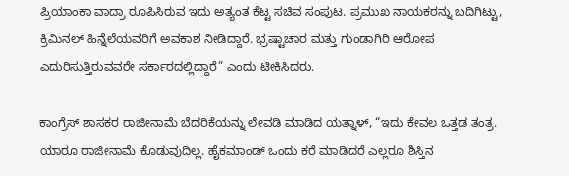ಪ್ರಿಯಾಂಕಾ ವಾದ್ರಾ ರೂಪಿಸಿರುವ ಇದು ಅತ್ಯಂತ ಕೆಟ್ಟ ಸಚಿವ ಸಂಪುಟ. ಪ್ರಮುಖ ನಾಯಕರನ್ನು ಬದಿಗಿಟ್ಟು, ಕ್ರಿಮಿನಲ್ ಹಿನ್ನೆಲೆಯವರಿಗೆ ಅವಕಾಶ ನೀಡಿದ್ದಾರೆ. ಭ್ರಷ್ಟಾಚಾರ ಮತ್ತು ಗುಂಡಾಗಿರಿ ಆರೋಪ ಎದುರಿಸುತ್ತಿರುವವರೇ ಸರ್ಕಾರದಲ್ಲಿದ್ದಾರೆ” ಎಂದು ಟೀಕಿಸಿದರು.

ಕಾಂಗ್ರೆಸ್ ಶಾಸಕರ ರಾಜೀನಾಮೆ ಬೆದರಿಕೆಯನ್ನು ಲೇವಡಿ ಮಾಡಿದ ಯತ್ನಾಳ್, “ಇದು ಕೇವಲ ಒತ್ತಡ ತಂತ್ರ. ಯಾರೂ ರಾಜೀನಾಮೆ ಕೊಡುವುದಿಲ್ಲ. ಹೈಕಮಾಂಡ್ ಒಂದು ಕರೆ ಮಾಡಿದರೆ ಎಲ್ಲರೂ ಶಿಸ್ತಿನ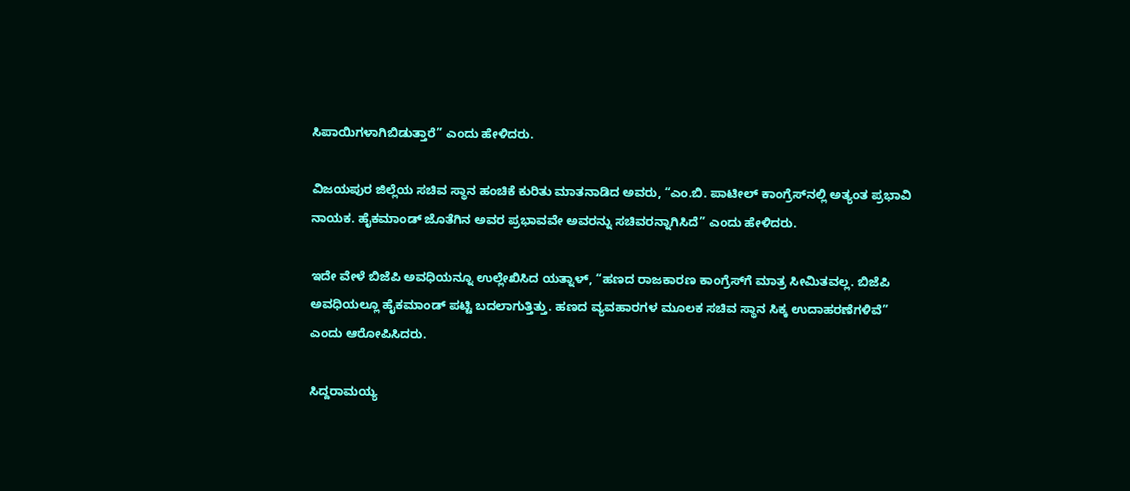ಸಿಪಾಯಿಗಳಾಗಿಬಿಡುತ್ತಾರೆ” ಎಂದು ಹೇಳಿದರು.

ವಿಜಯಪುರ ಜಿಲ್ಲೆಯ ಸಚಿವ ಸ್ಥಾನ ಹಂಚಿಕೆ ಕುರಿತು ಮಾತನಾಡಿದ ಅವರು, “ಎಂ.ಬಿ. ಪಾಟೀಲ್ ಕಾಂಗ್ರೆಸ್‌ನಲ್ಲಿ ಅತ್ಯಂತ ಪ್ರಭಾವಿ ನಾಯಕ. ಹೈಕಮಾಂಡ್ ಜೊತೆಗಿನ ಅವರ ಪ್ರಭಾವವೇ ಅವರನ್ನು ಸಚಿವರನ್ನಾಗಿಸಿದೆ” ಎಂದು ಹೇಳಿದರು.

ಇದೇ ವೇಳೆ ಬಿಜೆಪಿ ಅವಧಿಯನ್ನೂ ಉಲ್ಲೇಖಿಸಿದ ಯತ್ನಾಳ್, “ಹಣದ ರಾಜಕಾರಣ ಕಾಂಗ್ರೆಸ್‌ಗೆ ಮಾತ್ರ ಸೀಮಿತವಲ್ಲ. ಬಿಜೆಪಿ ಅವಧಿಯಲ್ಲೂ ಹೈಕಮಾಂಡ್ ಪಟ್ಟಿ ಬದಲಾಗುತ್ತಿತ್ತು. ಹಣದ ವ್ಯವಹಾರಗಳ ಮೂಲಕ ಸಚಿವ ಸ್ಥಾನ ಸಿಕ್ಕ ಉದಾಹರಣೆಗಳಿವೆ” ಎಂದು ಆರೋಪಿಸಿದರು.

ಸಿದ್ದರಾಮಯ್ಯ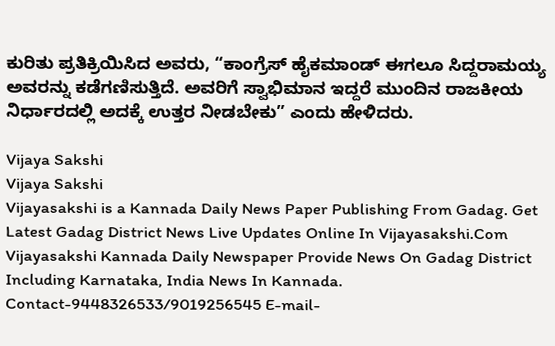ಕುರಿತು ಪ್ರತಿಕ್ರಿಯಿಸಿದ ಅವರು, “ಕಾಂಗ್ರೆಸ್ ಹೈಕಮಾಂಡ್ ಈಗಲೂ ಸಿದ್ದರಾಮಯ್ಯ ಅವರನ್ನು ಕಡೆಗಣಿಸುತ್ತಿದೆ. ಅವರಿಗೆ ಸ್ವಾಭಿಮಾನ ಇದ್ದರೆ ಮುಂದಿನ ರಾಜಕೀಯ ನಿರ್ಧಾರದಲ್ಲಿ ಅದಕ್ಕೆ ಉತ್ತರ ನೀಡಬೇಕು” ಎಂದು ಹೇಳಿದರು.

Vijaya Sakshi
Vijaya Sakshi
Vijayasakshi is a Kannada Daily News Paper Publishing From Gadag. Get Latest Gadag District News Live Updates Online In Vijayasakshi.Com Vijayasakshi Kannada Daily Newspaper Provide News On Gadag District Including Karnataka, India News In Kannada. Contact-9448326533/9019256545 E-mail-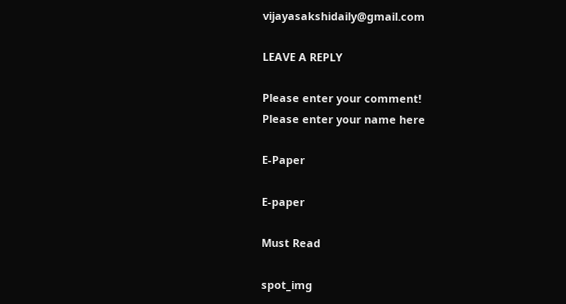vijayasakshidaily@gmail.com

LEAVE A REPLY

Please enter your comment!
Please enter your name here

E-Paper

E-paper

Must Read

spot_img